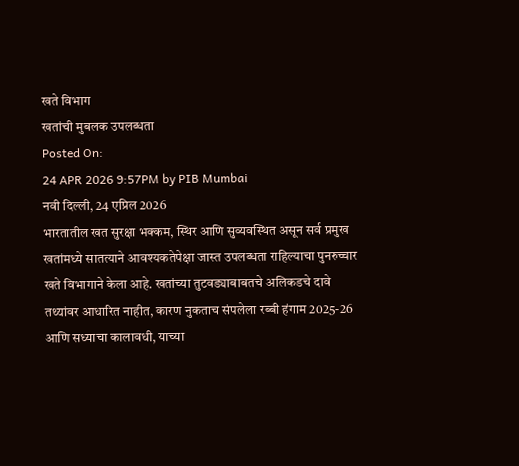खते विभाग
खतांची मुबलक उपलब्धता
Posted On:
24 APR 2026 9:57PM by PIB Mumbai
नवी दिल्ली, 24 एप्रिल 2026
भारतातील खत सुरक्षा भक्कम, स्थिर आणि सुव्यवस्थित असून सर्व प्रमुख खतांमध्ये सातत्याने आवश्यकतेपेक्षा जास्त उपलब्धता राहिल्याचा पुनरुच्चार खते विभागाने केला आहे. खतांच्या तुटवड्याबाबतचे अलिकडचे दावे तथ्यांवर आधारित नाहीत, कारण नुकताच संपलेला रब्बी हंगाम 2025-26 आणि सध्याचा कालावधी, याच्या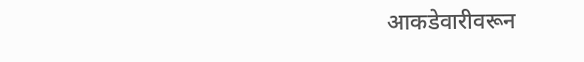आकडेवारीवरून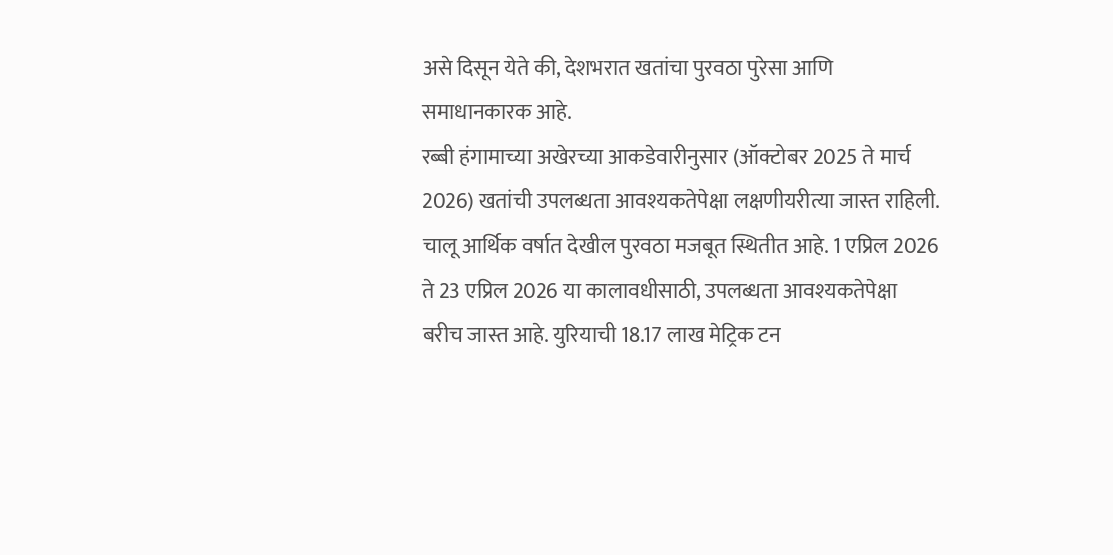असे दिसून येते की, देशभरात खतांचा पुरवठा पुरेसा आणि समाधानकारक आहे.
रब्बी हंगामाच्या अखेरच्या आकडेवारीनुसार (ऑक्टोबर 2025 ते मार्च 2026) खतांची उपलब्धता आवश्यकतेपेक्षा लक्षणीयरीत्या जास्त राहिली.
चालू आर्थिक वर्षात देखील पुरवठा मजबूत स्थितीत आहे. 1 एप्रिल 2026 ते 23 एप्रिल 2026 या कालावधीसाठी, उपलब्धता आवश्यकतेपेक्षा बरीच जास्त आहे. युरियाची 18.17 लाख मेट्रिक टन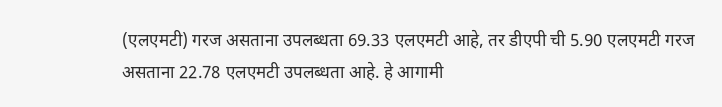(एलएमटी) गरज असताना उपलब्धता 69.33 एलएमटी आहे, तर डीएपी ची 5.90 एलएमटी गरज असताना 22.78 एलएमटी उपलब्धता आहे. हे आगामी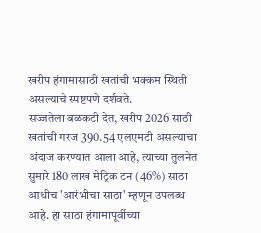खरीप हंगामासाठी खतांची भक्कम स्थिती असल्याचे स्पष्टपणे दर्शवते.
सज्जतेला बळकटी देत, खरीप 2026 साठी खतांची गरज 390.54 एलएमटी असल्याचा अंदाज करण्यात आला आहे, त्याच्या तुलनेत सुमारे 180 लाख मेट्रिक टन (46%) साठा आधीच 'आरंभीचा साठा' म्हणून उपलब्ध आहे. हा साठा हंगामापूर्वीच्या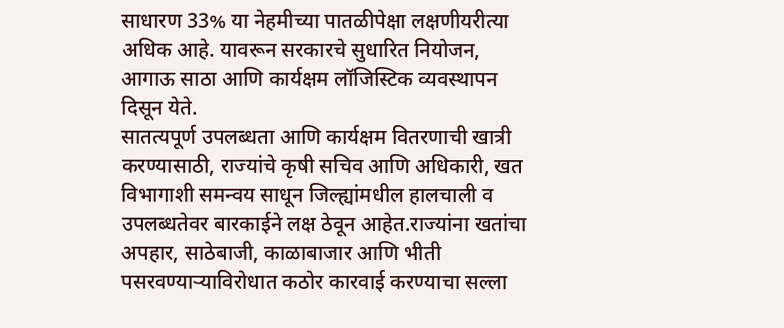साधारण 33% या नेहमीच्या पातळीपेक्षा लक्षणीयरीत्या अधिक आहे. यावरून सरकारचे सुधारित नियोजन, आगाऊ साठा आणि कार्यक्षम लॉजिस्टिक व्यवस्थापन दिसून येते.
सातत्यपूर्ण उपलब्धता आणि कार्यक्षम वितरणाची खात्री करण्यासाठी, राज्यांचे कृषी सचिव आणि अधिकारी, खत विभागाशी समन्वय साधून जिल्ह्यांमधील हालचाली व उपलब्धतेवर बारकाईने लक्ष ठेवून आहेत.राज्यांना खतांचा अपहार, साठेबाजी, काळाबाजार आणि भीती पसरवण्याऱ्याविरोधात कठोर कारवाई करण्याचा सल्ला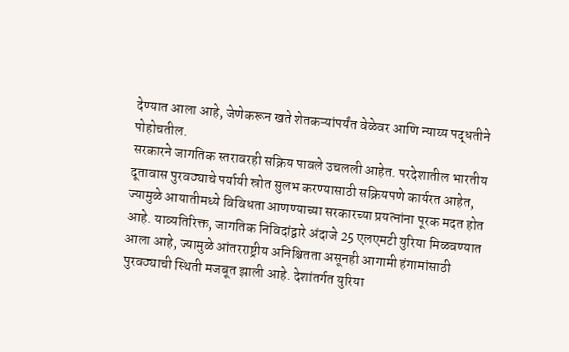देण्यात आला आहे, जेणेकरून खते शेतकऱ्यांपर्यंत वेळेवर आणि न्याय्य पद्धतीने पोहोचतील.
सरकारने जागतिक स्तरावरही सक्रिय पावले उचलली आहेत. परदेशातील भारतीय दूतावास पुरवठ्याचे पर्यायी स्रोत सुलभ करण्यासाठी सक्रियपणे कार्यरत आहेत, ज्यामुळे आयातीमध्ये विविधता आणण्याच्या सरकारच्या प्रयत्नांना पूरक मदत होत आहे. याव्यतिरिक्त, जागतिक निविदांद्वारे अंदाजे 25 एलएमटी युरिया मिळवण्यात आला आहे, ज्यामुळे आंतरराष्ट्रीय अनिश्चितता असूनही आगामी हंगामांसाठी पुरवठ्याची स्थिती मजबूत झाली आहे. देशांतर्गत युरिया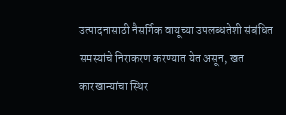उत्पादनासाठी नैसर्गिक वायूच्या उपलब्धतेशी संबंधित समस्यांचे निराकरण करण्यात येत असून, खत कारखान्यांचा स्थिर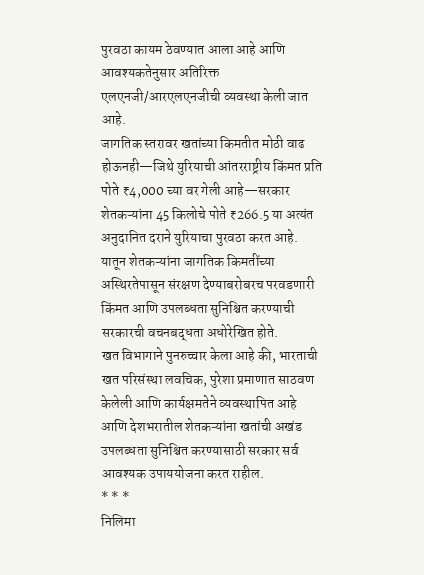पुरवठा कायम ठेवण्यात आला आहे आणि आवश्यकतेनुसार अतिरिक्त एलएनजी/आरएलएनजीची व्यवस्था केली जात आहे.
जागतिक स्तरावर खतांच्या किमतीत मोठी वाढ होऊनही—जिथे युरियाची आंतरराष्ट्रीय किंमत प्रति पोते ₹4,000 च्या वर गेली आहे—सरकार शेतकऱ्यांना 45 किलोचे पोते ₹266.5 या अत्यंत अनुदानित दराने युरियाचा पुरवठा करत आहे. यातून शेतकऱ्यांना जागतिक किमतींच्या अस्थिरतेपासून संरक्षण देण्याबरोबरच परवडणारी किंमत आणि उपलब्धता सुनिश्चित करण्याची सरकारची वचनबद्धता अधोरेखित होते.
खत विभागाने पुनरुच्चार केला आहे की, भारताची खत परिसंस्था लवचिक, पुरेशा प्रमाणात साठवण केलेली आणि कार्यक्षमतेने व्यवस्थापित आहे आणि देशभरातील शेतकऱ्यांना खतांची अखंड उपलब्धता सुनिश्चित करण्यासाठी सरकार सर्व आवश्यक उपाययोजना करत राहील.
* * *
निलिमा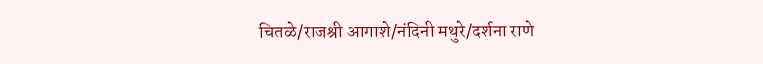चितळे/राजश्री आगाशे/नंदिनी मथुरे/दर्शना राणे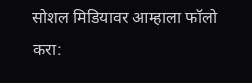सोशल मिडियावर आम्हाला फॉलो करा: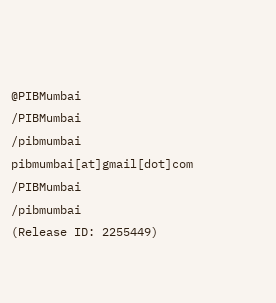@PIBMumbai
/PIBMumbai
/pibmumbai
pibmumbai[at]gmail[dot]com
/PIBMumbai
/pibmumbai
(Release ID: 2255449)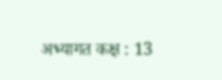अभ्यागत कक्ष : 13